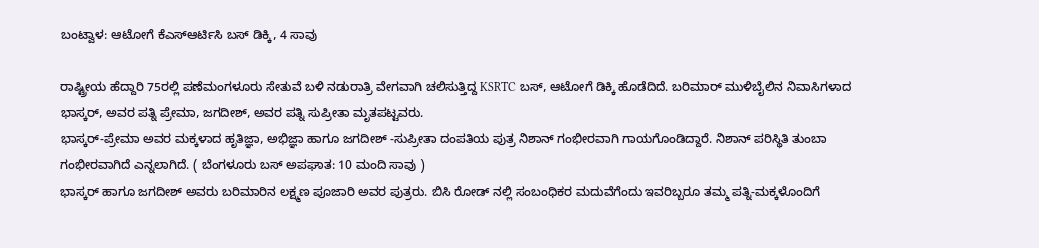ಬಂಟ್ವಾಳ: ಆಟೋಗೆ ಕೆಎಸ್ಆರ್ಟಿಸಿ ಬಸ್ ಡಿಕ್ಕಿ, 4 ಸಾವು

ರಾಷ್ಟ್ರೀಯ ಹೆದ್ದಾರಿ 75ರಲ್ಲಿ ಪಣೆಮಂಗಳೂರು ಸೇತುವೆ ಬಳಿ ನಡುರಾತ್ರಿ ವೇಗವಾಗಿ ಚಲಿಸುತ್ತಿದ್ದ KSRTC ಬಸ್, ಆಟೋಗೆ ಡಿಕ್ಕಿ ಹೊಡೆದಿದೆ. ಬರಿಮಾರ್ ಮುಳಿಬೈಲಿನ ನಿವಾಸಿಗಳಾದ ಭಾಸ್ಕರ್, ಅವರ ಪತ್ನಿ ಪ್ರೇಮಾ, ಜಗದೀಶ್, ಅವರ ಪತ್ನಿ ಸುಪ್ರೀತಾ ಮೃತಪಟ್ಟವರು.
ಭಾಸ್ಕರ್-ಪ್ರೇಮಾ ಅವರ ಮಕ್ಕಳಾದ ಹೃತಿಜ್ಞಾ, ಅಭಿಜ್ಞಾ ಹಾಗೂ ಜಗದೀಶ್ -ಸುಪ್ರೀತಾ ದಂಪತಿಯ ಪುತ್ರ ನಿಶಾನ್ ಗಂಭೀರವಾಗಿ ಗಾಯಗೊಂಡಿದ್ದಾರೆ. ನಿಶಾನ್ ಪರಿಸ್ಥಿತಿ ತುಂಬಾ ಗಂಭೀರವಾಗಿದೆ ಎನ್ನಲಾಗಿದೆ. ( ಬೆಂಗಳೂರು ಬಸ್ ಅಪಘಾತ: 10 ಮಂದಿ ಸಾವು )
ಭಾಸ್ಕರ್ ಹಾಗೂ ಜಗದೀಶ್ ಅವರು ಬರಿಮಾರಿನ ಲಕ್ಷ್ಮಣ ಪೂಜಾರಿ ಅವರ ಪುತ್ರರು. ಬಿಸಿ ರೋಡ್ ನಲ್ಲಿ ಸಂಬಂಧಿಕರ ಮದುವೆಗೆಂದು ಇವರಿಬ್ಬರೂ ತಮ್ಮ ಪತ್ನಿ-ಮಕ್ಕಳೊಂದಿಗೆ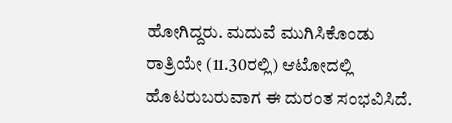ಹೋಗಿದ್ದರು. ಮದುವೆ ಮುಗಿಸಿಕೊಂಡು ರಾತ್ರಿಯೇ (11.30ರಲ್ಲಿ) ಆಟೋದಲ್ಲಿ ಹೊಟರುಬರುವಾಗ ಈ ದುರಂತ ಸಂಭವಿಸಿದೆ.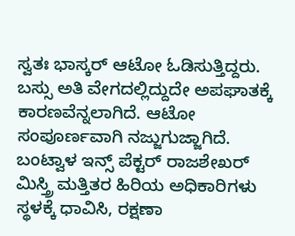ಸ್ವತಃ ಭಾಸ್ಕರ್ ಆಟೋ ಓಡಿಸುತ್ತಿದ್ದರು. ಬಸ್ಸು ಅತಿ ವೇಗದಲ್ಲಿದ್ದುದೇ ಅಪಘಾತಕ್ಕೆ ಕಾರಣವೆನ್ನಲಾಗಿದೆ. ಆಟೋ ಸಂಪೂರ್ಣವಾಗಿ ನಜ್ಜುಗುಜ್ಜಾಗಿದೆ.
ಬಂಟ್ವಾಳ ಇನ್ಸ್ ಪೆಕ್ಟರ್ ರಾಜಶೇಖರ್ ಮಿಸ್ತ್ರಿ ಮತ್ತಿತರ ಹಿರಿಯ ಅಧಿಕಾರಿಗಳು ಸ್ಥಳಕ್ಕೆ ಧಾವಿಸಿ, ರಕ್ಷಣಾ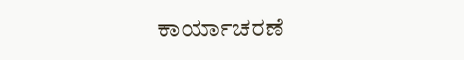ಕಾರ್ಯಾಚರಣೆ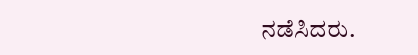ನಡೆಸಿದರು.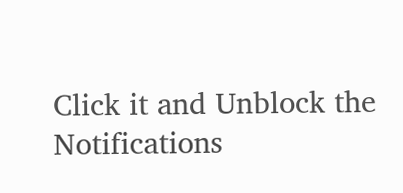Click it and Unblock the Notifications